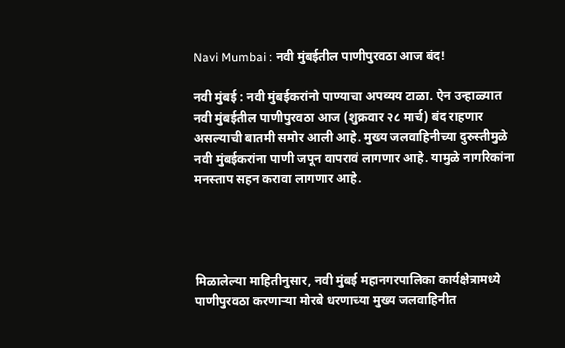Navi Mumbai : नवी मुंबईतील पाणीपुरवठा आज बंद!

नवी मुंबई : नवी मुंबईकरांनो पाण्याचा अपव्यय टाळा. ऐन उन्हाळ्यात नवी मुंबईतील पाणीपुरवठा आज (शुक्रवार २८ मार्च) बंद राहणार असल्याची बातमी समोर आली आहे. मुख्य जलवाहिनीच्या दुरुस्तीमुळे नवी मुंबईकरांना पाणी जपून वापरावं लागणार आहे. यामुळे नागरिकांना मनस्ताप सहन करावा लागणार आहे.




मिळालेल्या माहितीनुसार, नवी मुंबई महानगरपालिका कार्यक्षेत्रामध्ये पाणीपुरवठा करणाऱ्या मोरबे धरणाच्या मुख्य जलवाहिनीत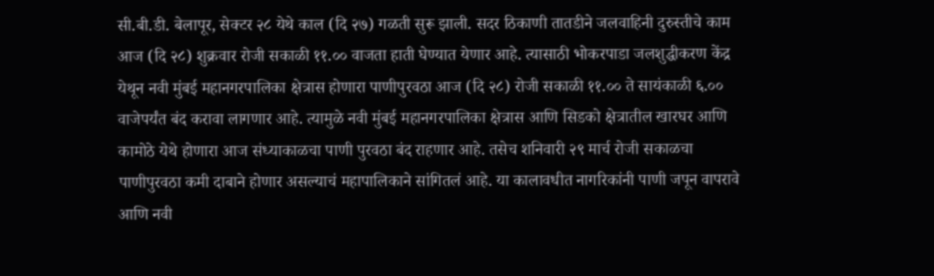सी.बी.डी. बेलापूर, सेक्टर २८ येथे काल (दि २७) गळती सुरू झाली. सदर ठिकाणी तातडीने जलवाहिनी दुरुस्तीचे काम आज (दि २८) शुक्रवार रोजी सकाळी ११.०० वाजता हाती घेण्यात येणार आहे. त्यासाठी भोकरपाडा जलशुद्धीकरण केंद्र येथून नवी मुंबई महानगरपालिका क्षेत्रास होणारा पाणीपुरवठा आज (दि २८) रोजी सकाळी ११.०० ते सायंकाळी ६.०० वाजेपर्यंत बंद करावा लागणार आहे. त्यामुळे नवी मुंबई महानगरपालिका क्षेत्रास आणि सिडको क्षेत्रातील खारघर आणि कामोठे येथे होणारा आज संध्याकाळचा पाणी पुरवठा बंद राहणार आहे. तसेच शनिवारी २९ मार्च रोजी सकाळचा पाणीपुरवठा कमी दाबाने होणार असल्याचं महापालिकाने सांगितलं आहे. या कालावधीत नागरिकांनी पाणी जपून वापरावे आणि नवी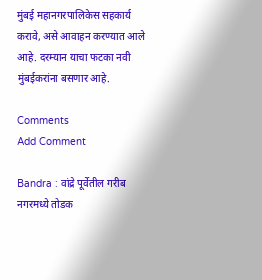मुंबई महानगरपालिकेस सहकार्य करावे, असे आवाहन करण्यात आले आहे. दरम्यान याचा फटका नवी मुंबईकरांना बसणार आहे.

Comments
Add Comment

Bandra : वांद्रे पूर्वेतील गरीब नगरमध्ये तोडक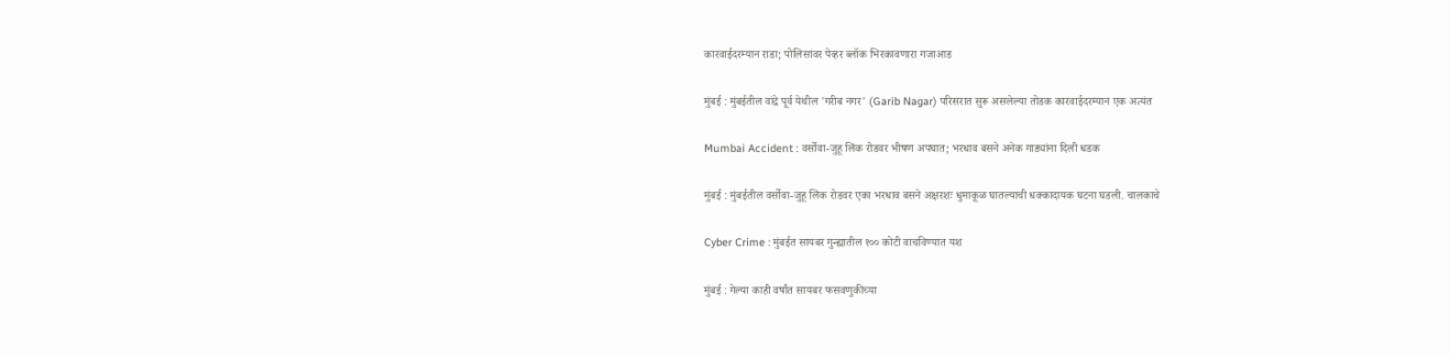कारवाईदरम्यान राडा; पोलिसांवर पेव्हर ब्लॉक भिरकावणारा गजाआड

मुंबई : मुंबईतील वांद्रे पूर्व येथील 'गरीब नगर' (Garib Nagar) परिसरात सुरू असलेल्या तोडक कारवाईदरम्यान एक अत्यंत

Mumbai Accident : वर्सोवा-जुहू लिंक रोडवर भीषण अपघात; भरधाव बसने अनेक गाड्यांना दिली धडक

मुंबई : मुंबईतील वर्सोवा-जुहू लिंक रोडवर एका भरधाव बसने अक्षरशः धुमाकूळ घातल्याची धक्कादायक घटना घडली. चालकाचे

Cyber Crime : मुंबईत सायबर गुन्ह्यातील १०० कोटी वाचविण्यात यश

मुंबई : गेल्या काही वर्षांत सायबर फसवणुकीच्या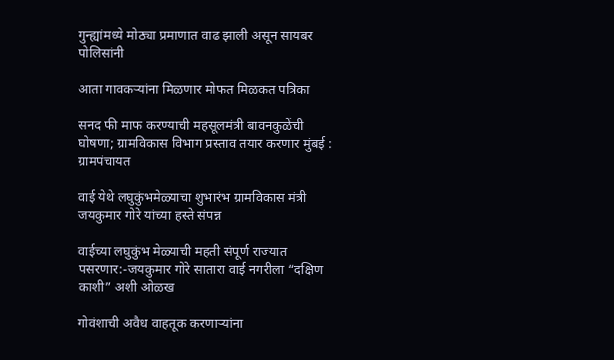गुन्ह्यांमध्ये मोठ्या प्रमाणात वाढ झाली असून सायबर पोलिसांनी

आता गावकऱ्यांना मिळणार मोफत मिळकत पत्रिका

सनद फी माफ करण्याची महसूलमंत्री बावनकुळेंची घोषणा; ग्रामविकास विभाग प्रस्ताव तयार करणार मुंबई : ग्रामपंचायत

वाई येथे लघुकुंभमेळ्याचा शुभारंभ ग्रामविकास मंत्री जयकुमार गोरे यांच्या हस्ते संपन्न

वाईच्या लघुकुंभ मेळ्याची महती संपूर्ण राज्यात पसरणार:-जयकुमार गोरे सातारा वाई नगरीला “दक्षिण काशी” अशी ओळख

गोवंशाची अवैध वाहतूक करणाऱ्यांना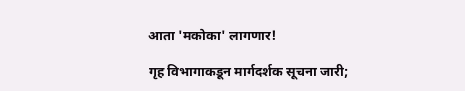आता 'मकोका' लागणार!

गृह विभागाकडून मार्गदर्शक सूचना जारी;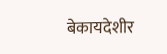बेकायदेशीर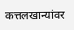कत्तलखान्यांवर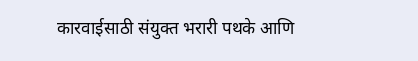कारवाईसाठी संयुक्त भरारी पथके आणि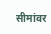सीमांवर